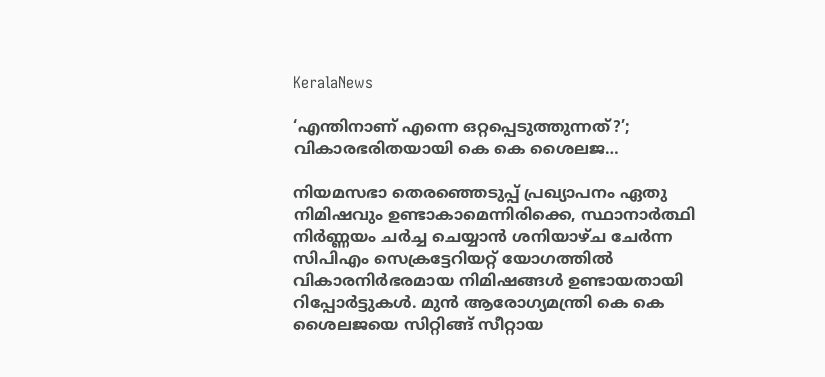KeralaNews

‘എന്തിനാണ് എന്നെ ഒറ്റപ്പെടുത്തുന്നത്?’; വികാരഭരിതയായി കെ കെ ശൈലജ…

നിയമസഭാ തെരഞ്ഞെടുപ്പ് പ്രഖ്യാപനം ഏതു നിമിഷവും ഉണ്ടാകാമെന്നിരിക്കെ, സ്ഥാനാര്‍ത്ഥി നിര്‍ണ്ണയം ചര്‍ച്ച ചെയ്യാന്‍ ശനിയാഴ്ച ചേര്‍ന്ന സിപിഎം സെക്രട്ടേറിയറ്റ് യോഗത്തില്‍ വികാരനിര്‍ഭരമായ നിമിഷങ്ങള്‍ ഉണ്ടായതായി റിപ്പോര്‍ട്ടുകള്‍. മുന്‍ ആരോഗ്യമന്ത്രി കെ കെ ശൈലജയെ സിറ്റിങ്ങ് സീറ്റായ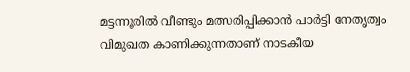മട്ടന്നൂരില്‍ വീണ്ടും മത്സരിപ്പിക്കാന്‍ പാര്‍ട്ടി നേതൃത്വം വിമുഖത കാണിക്കുന്നതാണ് നാടകീയ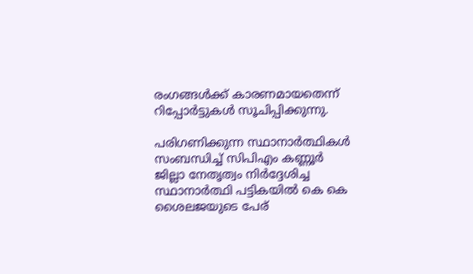രംഗങ്ങള്‍ക്ക് കാരണമായതെന്ന് റിപ്പോർട്ടുകൾ സൂചിപ്പിക്കുന്നു.

പരിഗണിക്കുന്ന സ്ഥാനാര്‍ത്ഥികള്‍ സംബന്ധിച്ച് സിപിഎം കണ്ണൂര്‍ ജില്ലാ നേതൃത്വം നിര്‍ദ്ദേശിച്ച സ്ഥാനാര്‍ത്ഥി പട്ടികയില്‍ കെ കെ ശൈലജയുടെ പേര്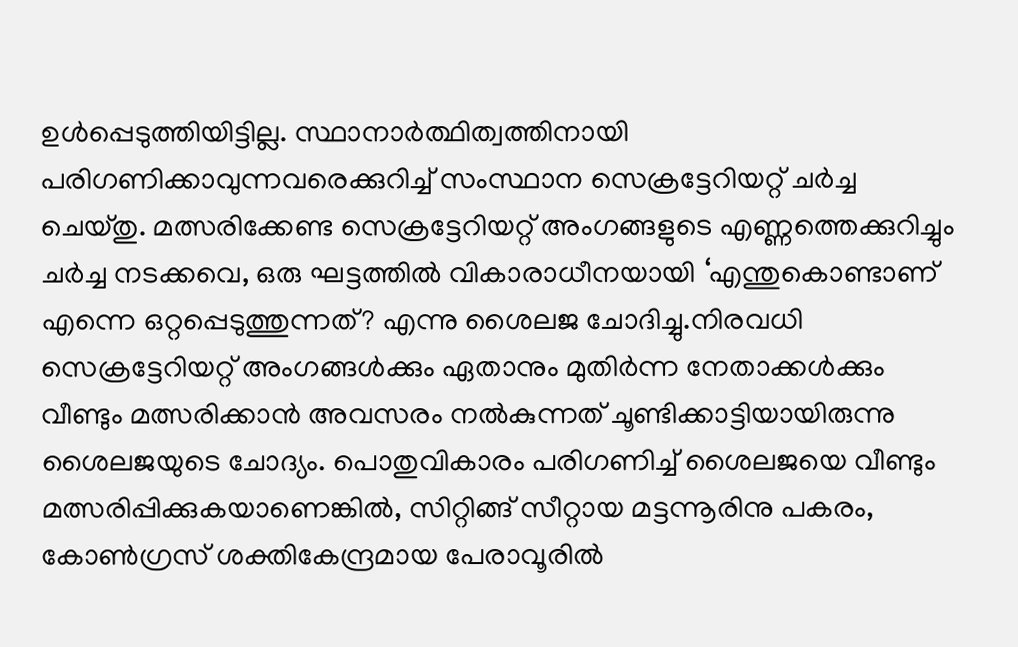ഉള്‍പ്പെടുത്തിയിട്ടില്ല. സ്ഥാനാര്‍ത്ഥിത്വത്തിനായി പരിഗണിക്കാവുന്നവരെക്കുറിച്ച് സംസ്ഥാന സെക്രട്ടേറിയറ്റ് ചര്‍ച്ച ചെയ്തു. മത്സരിക്കേണ്ട സെക്രട്ടേറിയറ്റ് അംഗങ്ങളുടെ എണ്ണത്തെക്കുറിച്ചും ചര്‍ച്ച നടക്കവെ, ഒരു ഘട്ടത്തില്‍ വികാരാധീനയായി ‘എന്തുകൊണ്ടാണ് എന്നെ ഒറ്റപ്പെടുത്തുന്നത്? എന്നു ശൈലജ ചോദിച്ചു.നിരവധി സെക്രട്ടേറിയറ്റ് അംഗങ്ങള്‍ക്കും ഏതാനും മുതിര്‍ന്ന നേതാക്കള്‍ക്കും വീണ്ടും മത്സരിക്കാന്‍ അവസരം നല്‍കുന്നത് ചൂണ്ടിക്കാട്ടിയായിരുന്നു ശൈലജയുടെ ചോദ്യം. പൊതുവികാരം പരിഗണിച്ച് ശൈലജയെ വീണ്ടും മത്സരിപ്പിക്കുകയാണെങ്കില്‍, സിറ്റിങ്ങ് സീറ്റായ മട്ടന്നൂരിനു പകരം, കോണ്‍ഗ്രസ് ശക്തികേന്ദ്രമായ പേരാവൂരില്‍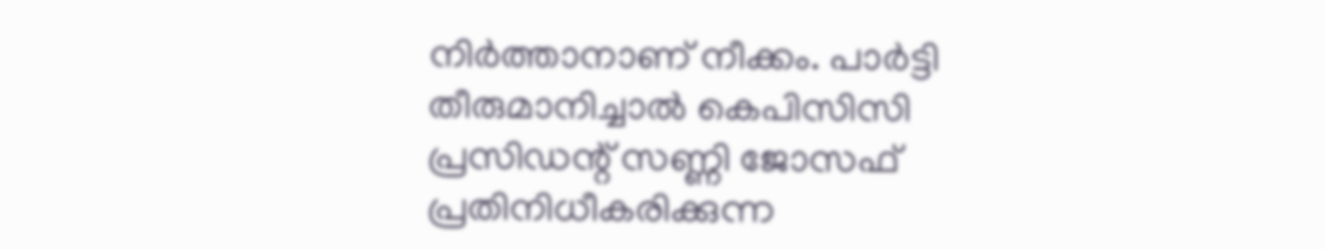നിര്‍ത്താനാണ് നീക്കം. പാര്‍ട്ടി തീരുമാനിച്ചാല്‍ കെപിസിസി പ്രസിഡന്റ് സണ്ണി ജോസഫ് പ്രതിനിധീകരിക്കുന്ന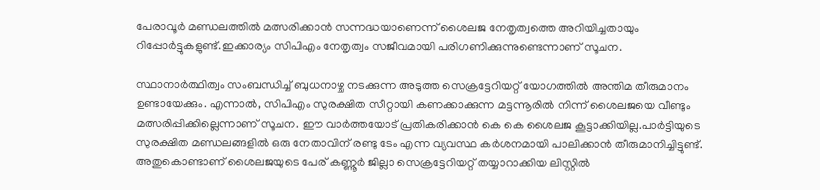പേരാവൂര്‍ മണ്ഡലത്തില്‍ മത്സരിക്കാന്‍ സന്നദ്ധയാണെന്ന് ശൈലജ നേതൃത്വത്തെ അറിയിച്ചതായും റിപ്പോര്‍ട്ടുകളുണ്ട്.ഇക്കാര്യം സിപിഎം നേതൃത്വം സജീവമായി പരിഗണിക്കുന്നുണ്ടെന്നാണ് സൂചന.

സ്ഥാനാര്‍ത്ഥിത്വം സംബന്ധിച്ച് ബുധനാഴ്ച നടക്കുന്ന അടുത്ത സെക്രട്ടേറിയറ്റ് യോഗത്തില്‍ അന്തിമ തീരുമാനം ഉണ്ടായേക്കും. എന്നാല്‍, സിപിഎം സുരക്ഷിത സീറ്റായി കണക്കാക്കുന്ന മട്ടന്നൂരില്‍ നിന്ന് ശൈലജയെ വീണ്ടും മത്സരിപ്പിക്കില്ലെന്നാണ് സൂചന. ഈ വാര്‍ത്തയോട് പ്രതികരിക്കാന്‍ കെ കെ ശൈലജ കൂട്ടാക്കിയില്ല.പാര്‍ട്ടിയുടെ സുരക്ഷിത മണ്ഡലങ്ങളില്‍ ഒരു നേതാവിന് രണ്ടു ടേം എന്ന വ്യവസ്ഥ കര്‍ശനമായി പാലിക്കാന്‍ തീരുമാനിച്ചിട്ടുണ്ട്. അതുകൊണ്ടാണ് ശൈലജയുടെ പേര് കണ്ണൂര്‍ ജില്ലാ സെക്രട്ടേറിയറ്റ് തയ്യാറാക്കിയ ലിസ്റ്റില്‍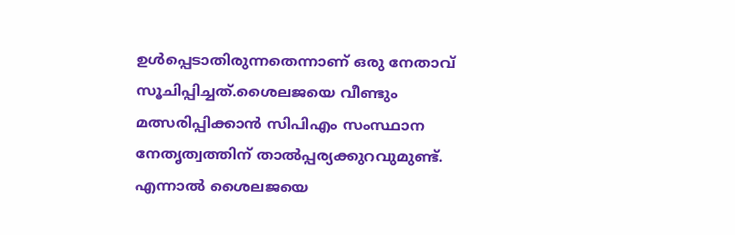ഉള്‍പ്പെടാതിരുന്നതെന്നാണ് ഒരു നേതാവ് സൂചിപ്പിച്ചത്.ശൈലജയെ വീണ്ടും മത്സരിപ്പിക്കാന്‍ സിപിഎം സംസ്ഥാന നേതൃത്വത്തിന് താല്‍പ്പര്യക്കുറവുമുണ്ട്. എന്നാല്‍ ശൈലജയെ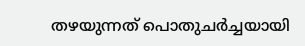തഴയുന്നത് പൊതുചര്‍ച്ചയായി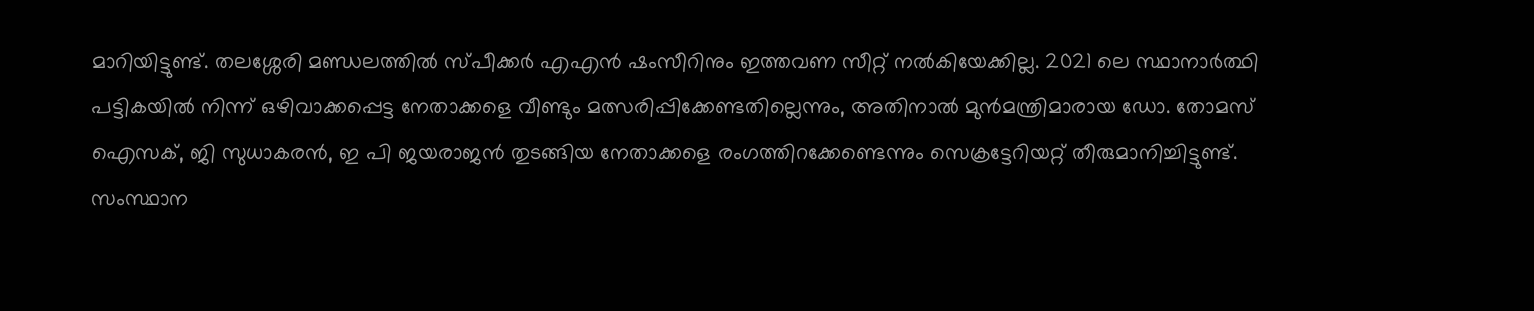മാറിയിട്ടുണ്ട്. തലശ്ശേരി മണ്ഡലത്തില്‍ സ്പീക്കര്‍ എഎന്‍ ഷംസീറിനും ഇത്തവണ സീറ്റ് നല്‍കിയേക്കില്ല. 2021 ലെ സ്ഥാനാര്‍ത്ഥി പട്ടികയില്‍ നിന്ന് ഒഴിവാക്കപ്പെട്ട നേതാക്കളെ വീണ്ടും മത്സരിപ്പിക്കേണ്ടതില്ലെന്നും, അതിനാല്‍ മുന്‍മന്ത്രിമാരായ ഡോ. തോമസ് ഐസക്, ജി സുധാകരന്‍, ഇ പി ജയരാജന്‍ തുടങ്ങിയ നേതാക്കളെ രംഗത്തിറക്കേണ്ടെന്നും സെക്രട്ടേറിയറ്റ് തീരുമാനിച്ചിട്ടുണ്ട്. സംസ്ഥാന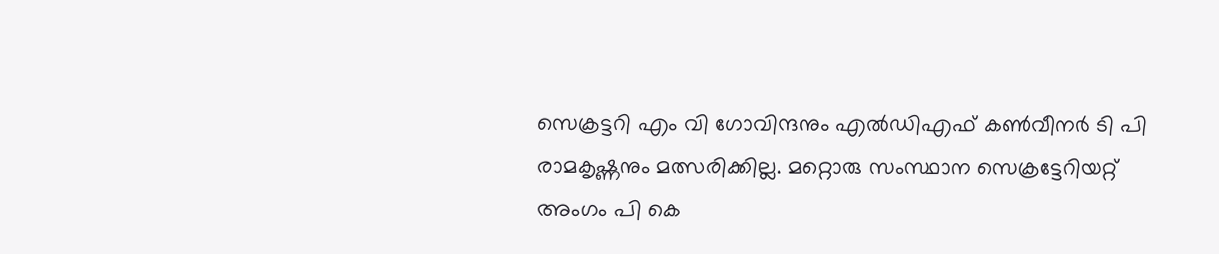സെക്രട്ടറി എം വി ഗോവിന്ദനും എല്‍ഡിഎഫ് കണ്‍വീനര്‍ ടി പി രാമകൃഷ്ണനും മത്സരിക്കില്ല. മറ്റൊരു സംസ്ഥാന സെക്രട്ടേറിയറ്റ് അംഗം പി കെ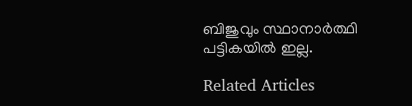ബിജുവും സ്ഥാനാര്‍ത്ഥി പട്ടികയില്‍ ഇല്ല.

Related Articles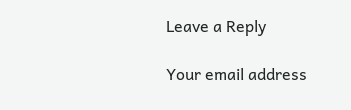Leave a Reply

Your email address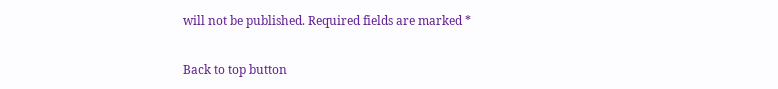will not be published. Required fields are marked *

Back to top button